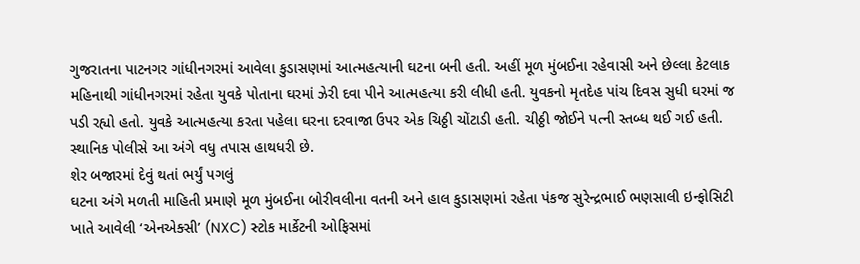ગુજરાતના પાટનગર ગાંધીનગરમાં આવેલા કુડાસણમાં આત્મહત્યાની ઘટના બની હતી. અહીં મૂળ મુંબઈના રહેવાસી અને છેલ્લા કેટલાક મહિનાથી ગાંધીનગરમાં રહેતા યુવકે પોતાના ઘરમાં ઝેરી દવા પીને આત્મહત્યા કરી લીધી હતી. યુવકનો મૃતદેહ પાંચ દિવસ સુધી ઘરમાં જ પડી રહ્યો હતો. યુવકે આત્મહત્યા કરતા પહેલા ઘરના દરવાજા ઉપર એક ચિઠ્ઠી ચોંટાડી હતી. ચીઠ્ઠી જોઈને પત્ની સ્તબ્ધ થઈ ગઈ હતી. સ્થાનિક પોલીસે આ અંગે વધુ તપાસ હાથધરી છે.
શેર બજારમાં દેવું થતાં ભર્યું પગલું
ઘટના અંગે મળતી માહિતી પ્રમાણે મૂળ મુંબઈના બોરીવલીના વતની અને હાલ કુડાસણમાં રહેતા પંકજ સુરેન્દ્રભાઈ ભણસાલી ઇન્ફોસિટી ખાતે આવેલી ‘એનએક્સી’ (NXC) સ્ટોક માર્કેટની ઓફિસમાં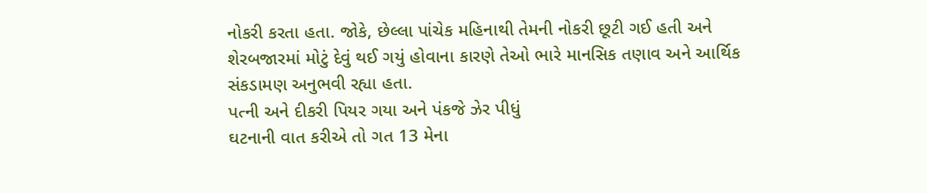નોકરી કરતા હતા. જોકે, છેલ્લા પાંચેક મહિનાથી તેમની નોકરી છૂટી ગઈ હતી અને શેરબજારમાં મોટું દેવું થઈ ગયું હોવાના કારણે તેઓ ભારે માનસિક તણાવ અને આર્થિક સંકડામણ અનુભવી રહ્યા હતા.
પત્ની અને દીકરી પિયર ગયા અને પંકજે ઝેર પીધું
ઘટનાની વાત કરીએ તો ગત 13 મેના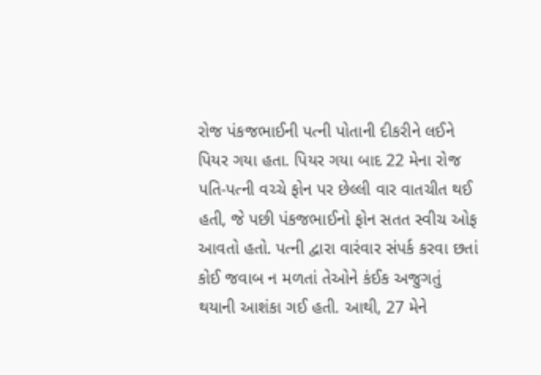રોજ પંકજભાઈની પત્ની પોતાની દીકરીને લઈને પિયર ગયા હતા. પિયર ગયા બાદ 22 મેના રોજ પતિ-પત્ની વચ્ચે ફોન પર છેલ્લી વાર વાતચીત થઈ હતી, જે પછી પંકજભાઈનો ફોન સતત સ્વીચ ઓફ આવતો હતો. પત્ની દ્વારા વારંવાર સંપર્ક કરવા છતાં કોઈ જવાબ ન મળતાં તેઓને કંઈક અજુગતું થયાની આશંકા ગઈ હતી. આથી, 27 મેને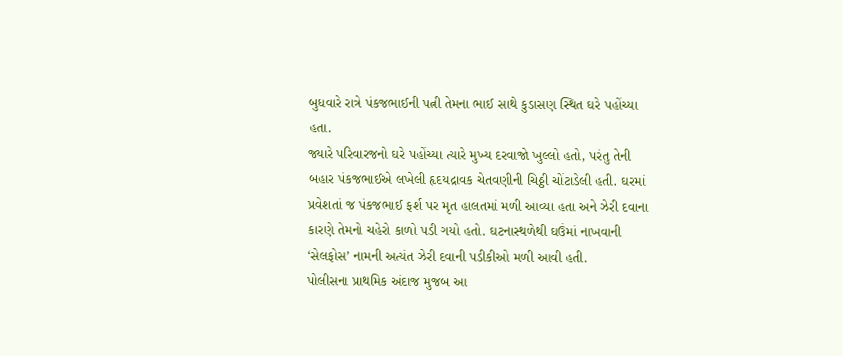બુધવારે રાત્રે પંકજભાઈની પત્ની તેમના ભાઈ સાથે કુડાસણ સ્થિત ઘરે પહોંચ્યા હતા.
જ્યારે પરિવારજનો ઘરે પહોંચ્યા ત્યારે મુખ્ય દરવાજો ખુલ્લો હતો, પરંતુ તેની બહાર પંકજભાઈએ લખેલી હૃદયદ્રાવક ચેતવણીની ચિઠ્ઠી ચોંટાડેલી હતી. ઘરમાં પ્રવેશતાં જ પંકજભાઈ ફર્શ પર મૃત હાલતમાં મળી આવ્યા હતા અને ઝેરી દવાના કારણે તેમનો ચહેરો કાળો પડી ગયો હતો. ઘટનાસ્થળેથી ઘઉંમાં નાખવાની ‘સેલફોસ’ નામની અત્યંત ઝેરી દવાની પડીકીઓ મળી આવી હતી.
પોલીસના પ્રાથમિક અંદાજ મુજબ આ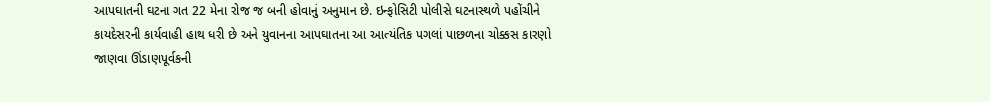આપઘાતની ઘટના ગત 22 મેના રોજ જ બની હોવાનું અનુમાન છે. ઇન્ફોસિટી પોલીસે ઘટનાસ્થળે પહોંચીને કાયદેસરની કાર્યવાહી હાથ ધરી છે અને યુવાનના આપઘાતના આ આત્યંતિક પગલાં પાછળના ચોક્કસ કારણો જાણવા ઊંડાણપૂર્વકની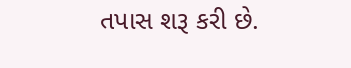તપાસ શરૂ કરી છે.